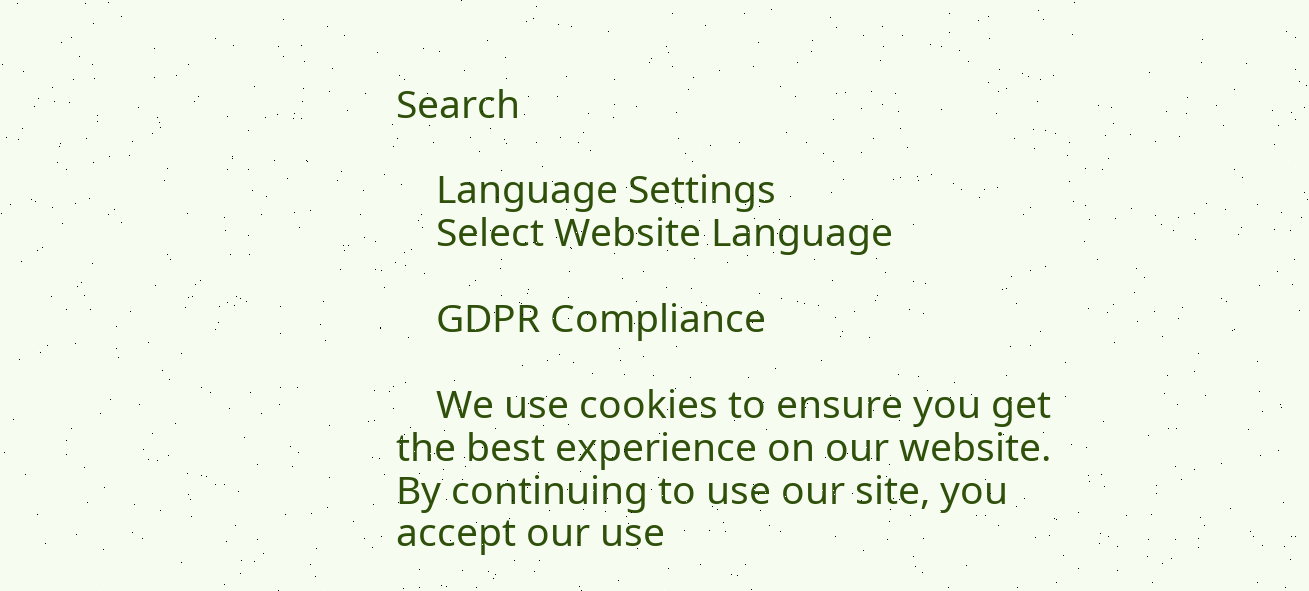Search

    Language Settings
    Select Website Language

    GDPR Compliance

    We use cookies to ensure you get the best experience on our website. By continuing to use our site, you accept our use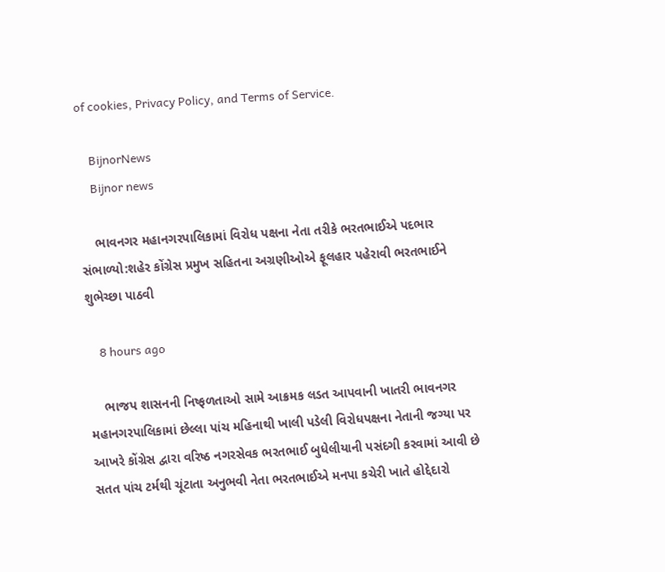of cookies, Privacy Policy, and Terms of Service.

    BijnorNews
    Bijnor news

    ભાવનગર મહાનગરપાલિકામાં વિરોધ પક્ષના નેતા તરીકે ભરતભાઈએ પદભાર સંભાળ્યો:શહેર કોંગ્રેસ પ્રમુખ સહિતના અગ્રણીઓએ ફૂલહાર પહેરાવી ભરતભાઈને શુભેચ્છા પાઠવી

    8 hours ago

    ભાજપ શાસનની નિષ્ફળતાઓ સામે આક્રમક લડત આપવાની ખાતરી ભાવનગર મહાનગરપાલિકામાં છેલ્લા પાંચ મહિનાથી ખાલી પડેલી વિરોધપક્ષના નેતાની જગ્યા પર આખરે કોંગ્રેસ દ્વારા વરિષ્ઠ નગરસેવક ભરતભાઈ બુધેલીયાની પસંદગી કરવામાં આવી છે સતત પાંચ ટર્મથી ચૂંટાતા અનુભવી નેતા ભરતભાઈએ મનપા કચેરી ખાતે હોદ્દેદારો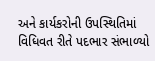અને કાર્યકરોની ઉપસ્થિતિમાં વિધિવત રીતે પદભાર સંભાળ્યો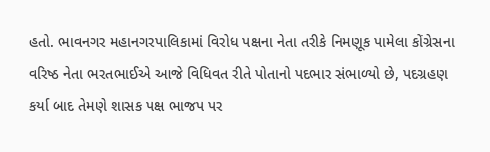હતો. ભાવનગર મહાનગરપાલિકામાં વિરોધ પક્ષના નેતા તરીકે નિમણૂક પામેલા કોંગ્રેસના વરિષ્ઠ નેતા ભરતભાઈએ આજે વિધિવત રીતે પોતાનો પદભાર સંભાળ્યો છે, પદગ્રહણ કર્યા બાદ તેમણે શાસક પક્ષ ભાજપ પર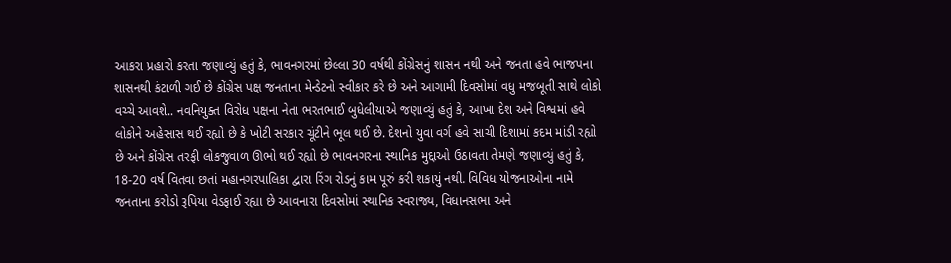આકરા પ્રહારો કરતા જણાવ્યું હતું કે, ભાવનગરમાં છેલ્લા 30 વર્ષથી કોંગ્રેસનું શાસન નથી અને જનતા હવે ભાજપના શાસનથી કંટાળી ગઈ છે કોંગ્રેસ પક્ષ જનતાના મેન્ડેટનો સ્વીકાર કરે છે અને આગામી દિવસોમાં વધુ મજબૂતી સાથે લોકો વચ્ચે આવશે.. નવનિયુક્ત વિરોધ પક્ષના નેતા ભરતભાઈ બુધેલીયાએ જણાવ્યું હતું કે, આખા દેશ અને વિશ્વમાં હવે લોકોને અહેસાસ થઈ રહ્યો છે કે ખોટી સરકાર ચૂંટીને ભૂલ થઈ છે. દેશનો યુવા વર્ગ હવે સાચી દિશામાં કદમ માંડી રહ્યો છે અને કોંગ્રેસ તરફી લોકજુવાળ ઊભો થઈ રહ્યો છે ભાવનગરના સ્થાનિક મુદ્દાઓ ઉઠાવતા તેમણે જણાવ્યું હતું કે, 18-20 વર્ષ વિતવા છતાં મહાનગરપાલિકા દ્વારા રિંગ રોડનું કામ પૂરું કરી શકાયું નથી. વિવિધ યોજનાઓના નામે જનતાના કરોડો રૂપિયા વેડફાઈ રહ્યા છે આવનારા દિવસોમાં સ્થાનિક સ્વરાજ્ય, વિધાનસભા અને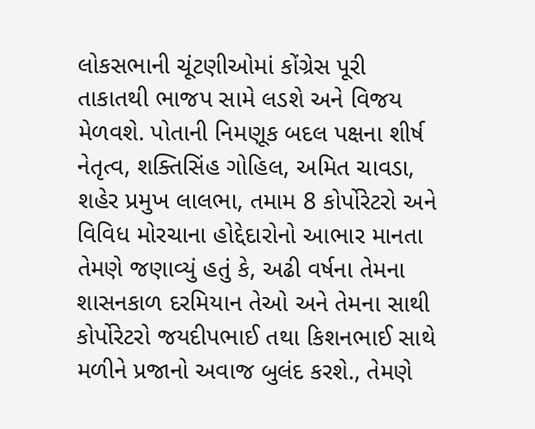લોકસભાની ચૂંટણીઓમાં કોંગ્રેસ પૂરી તાકાતથી ભાજપ સામે લડશે અને વિજય મેળવશે. પોતાની નિમણૂક બદલ પક્ષના શીર્ષ નેતૃત્વ, શક્તિસિંહ ગોહિલ, અમિત ચાવડા, શહેર પ્રમુખ લાલભા, તમામ 8 કોર્પોરેટરો અને વિવિધ મોરચાના હોદ્દેદારોનો આભાર માનતા તેમણે જણાવ્યું હતું કે, અઢી વર્ષના તેમના શાસનકાળ દરમિયાન તેઓ અને તેમના સાથી કોર્પોરેટરો જયદીપભાઈ તથા કિશનભાઈ સાથે મળીને પ્રજાનો અવાજ બુલંદ કરશે., તેમણે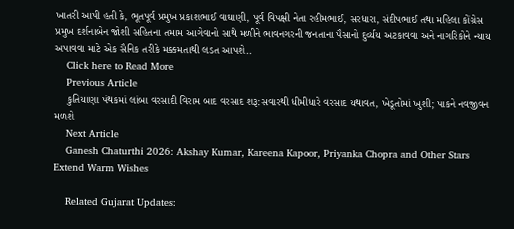ખાતરી આપી હતી કે, ભૂતપૂર્વ પ્રમુખ પ્રકાશભાઈ વાઘાણી, પૂર્વ વિપક્ષી નેતા રહીમભાઈ, સરધારા, સંદીપભાઈ તથા મહિલા કોંગ્રેસ પ્રમુખ દર્શનાબેન જોશી સહિતના તમામ આગેવાનો સાથે મળીને ભાવનગરની જનતાના પૈસાનો દુર્વ્યય અટકાવવા અને નાગરિકોને ન્યાય અપાવવા માટે એક સૈનિક તરીકે મક્કમતાથી લડત આપશે..
    Click here to Read More
    Previous Article
    કુતિયાણા પંથકમાં લાંબા વરસાદી વિરામ બાદ વરસાદ શરૂ:સવારથી ધીમીધારે વરસાદ યથાવત, ખેડૂતોમાં ખુશી; પાકને નવજીવન મળશે
    Next Article
    Ganesh Chaturthi 2026: Akshay Kumar, Kareena Kapoor, Priyanka Chopra and Other Stars Extend Warm Wishes

    Related Gujarat Updates: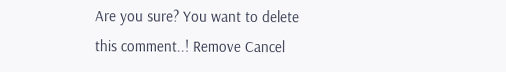Are you sure? You want to delete this comment..! Remove Cancel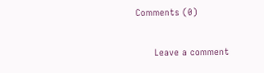Comments (0)

      Leave a comment